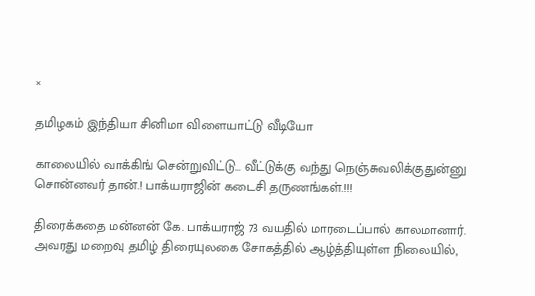×

தமிழகம் இந்தியா சினிமா விளையாட்டு வீடியோ

காலையில் வாக்கிங் சென்றுவிட்டு... வீட்டுக்கு வந்து நெஞ்சுவலிக்குதுன்னு சொன்னவர் தான்.! பாக்யராஜின் கடைசி தருணங்கள்.!!!

திரைக்கதை மன்னன் கே. பாக்யராஜ் 73 வயதில் மாரடைப்பால் காலமானார். அவரது மறைவு தமிழ் திரையுலகை சோகத்தில் ஆழ்த்தியுள்ள நிலையில்,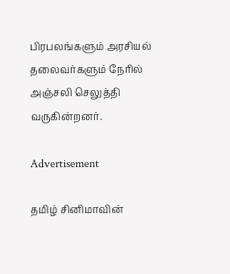பிரபலங்களும் அரசியல் தலைவர்களும் நேரில் அஞ்சலி செலுத்தி வருகின்றனர்.

Advertisement

தமிழ் சினிமாவின்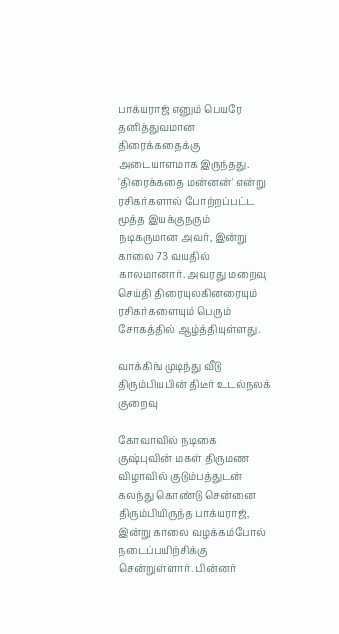பாக்யராஜ் எனும் பெயரே தனித்துவமான திரைக்கதைக்கு அடையாளமாக இருந்தது. 'திரைக்கதை மன்னன்' என்று ரசிகர்களால் போற்றப்பட்ட மூத்த இயக்குநரும் நடிகருமான அவர், இன்று காலை 73 வயதில் காலமானார். அவரது மறைவு செய்தி திரையுலகினரையும் ரசிகர்களையும் பெரும் சோகத்தில் ஆழ்த்தியுள்ளது.

வாக்கிங் முடிந்து வீடு திரும்பியபின் திடீர் உடல்நலக் குறைவு

கோவாவில் நடிகை குஷ்புவின் மகள் திருமண விழாவில் குடும்பத்துடன் கலந்து கொண்டு சென்னை திரும்பியிருந்த பாக்யராஜ், இன்று காலை வழக்கம்போல் நடைப்பயிற்சிக்கு சென்றுள்ளார். பின்னர்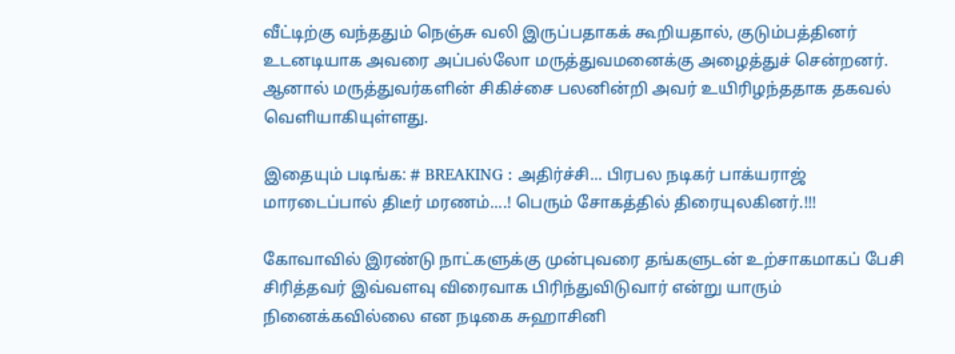வீட்டிற்கு வந்ததும் நெஞ்சு வலி இருப்பதாகக் கூறியதால், குடும்பத்தினர் உடனடியாக அவரை அப்பல்லோ மருத்துவமனைக்கு அழைத்துச் சென்றனர். ஆனால் மருத்துவர்களின் சிகிச்சை பலனின்றி அவர் உயிரிழந்ததாக தகவல் வெளியாகியுள்ளது.

இதையும் படிங்க: # BREAKING : அதிர்ச்சி... பிரபல நடிகர் பாக்யராஜ் மாரடைப்பால் திடீர் மரணம்....! பெரும் சோகத்தில் திரையுலகினர்.!!!

கோவாவில் இரண்டு நாட்களுக்கு முன்புவரை தங்களுடன் உற்சாகமாகப் பேசி சிரித்தவர் இவ்வளவு விரைவாக பிரிந்துவிடுவார் என்று யாரும் நினைக்கவில்லை என நடிகை சுஹாசினி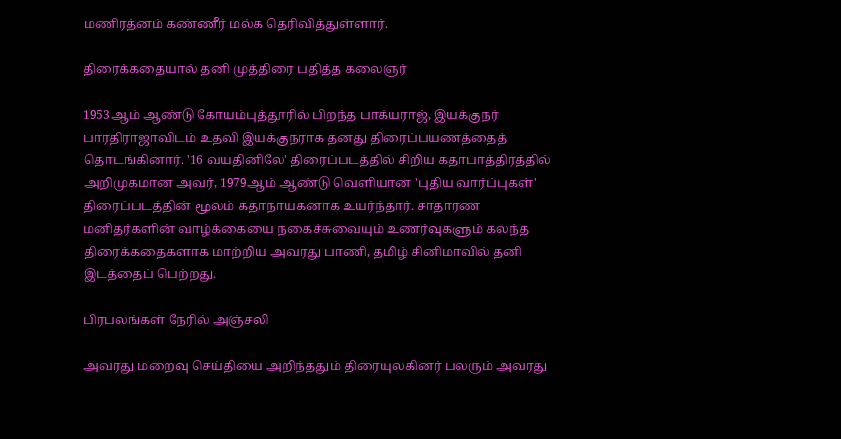மணிரத்னம் கண்ணீர் மல்க தெரிவித்துள்ளார்.

திரைக்கதையால் தனி முத்திரை பதித்த கலைஞர்

1953ஆம் ஆண்டு கோயம்புத்தூரில் பிறந்த பாக்யராஜ், இயக்குநர் பாரதிராஜாவிடம் உதவி இயக்குநராக தனது திரைப்பயணத்தைத் தொடங்கினார். '16 வயதினிலே' திரைப்படத்தில் சிறிய கதாபாத்திரத்தில் அறிமுகமான அவர், 1979ஆம் ஆண்டு வெளியான 'புதிய வார்ப்புகள்' திரைப்படத்தின் மூலம் கதாநாயகனாக உயர்ந்தார். சாதாரண மனிதர்களின் வாழ்க்கையை நகைச்சுவையும் உணர்வுகளும் கலந்த திரைக்கதைகளாக மாற்றிய அவரது பாணி, தமிழ் சினிமாவில் தனி இடத்தைப் பெற்றது.

பிரபலங்கள் நேரில் அஞ்சலி

அவரது மறைவு செய்தியை அறிந்ததும் திரையுலகினர் பலரும் அவரது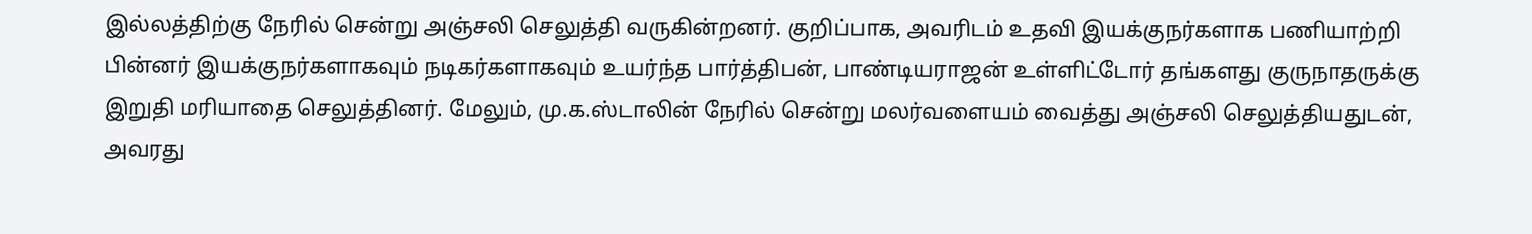இல்லத்திற்கு நேரில் சென்று அஞ்சலி செலுத்தி வருகின்றனர். குறிப்பாக, அவரிடம் உதவி இயக்குநர்களாக பணியாற்றி பின்னர் இயக்குநர்களாகவும் நடிகர்களாகவும் உயர்ந்த பார்த்திபன், பாண்டியராஜன் உள்ளிட்டோர் தங்களது குருநாதருக்கு இறுதி மரியாதை செலுத்தினர். மேலும், மு.க.ஸ்டாலின் நேரில் சென்று மலர்வளையம் வைத்து அஞ்சலி செலுத்தியதுடன், அவரது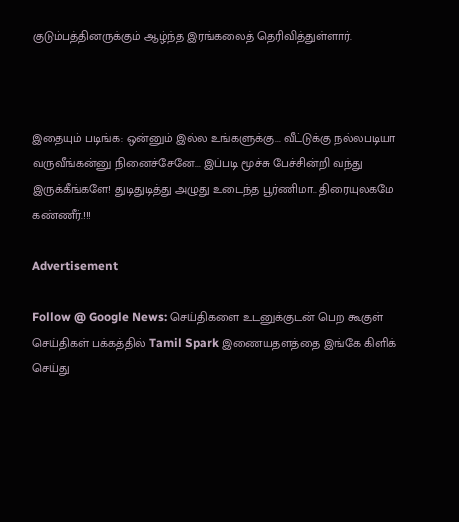குடும்பத்தினருக்கும் ஆழ்ந்த இரங்கலைத் தெரிவித்துள்ளார்.



இதையும் படிங்க: ஒன்னும் இல்ல உங்களுக்கு... வீட்டுக்கு நல்லபடியா வருவீங்கன்னு நினைச்சேனே... இப்படி மூச்சு பேச்சின்றி வந்து இருக்கீங்களே! துடிதுடித்து அழுது உடைந்த பூர்ணிமா.. திரையுலகமே கண்ணீர்.!!!

Advertisement

Follow @ Google News: செய்திகளை உடனுக்குடன் பெற கூகுள் செய்திகள் பக்கத்தில் Tamil Spark இணையதளத்தை இங்கே கிளிக் செய்து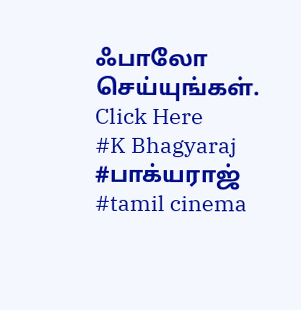ஃபாலோ செய்யுங்கள். Click Here
#K Bhagyaraj #பாக்யராஜ் #tamil cinema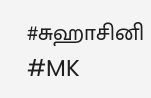#சுஹாசினி #MK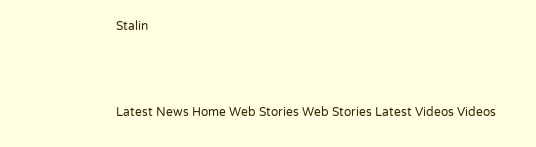Stalin



Latest News Home Web Stories Web Stories Latest Videos Videos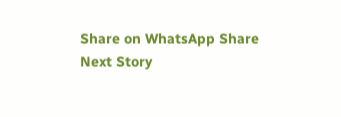Share on WhatsApp Share
Next Story